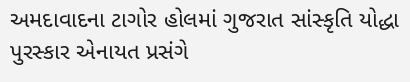અમદાવાદના ટાગોર હોલમાં ગુજરાત સાંસ્કૃતિ યોદ્ધા પુરસ્કાર એનાયત પ્રસંગે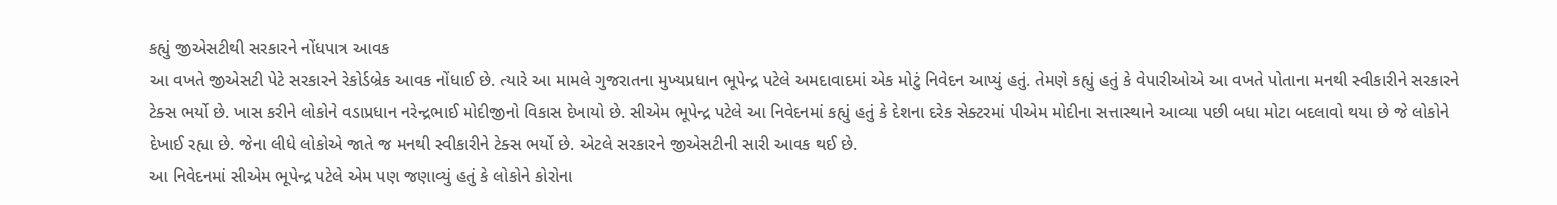કહ્યું જીએસટીથી સરકારને નોંધપાત્ર આવક
આ વખતે જીએસટી પેટે સરકારને રેકોર્ડબ્રેક આવક નોંધાઈ છે. ત્યારે આ મામલે ગુજરાતના મુખ્યપ્રધાન ભૂપેન્દ્ર પટેલે અમદાવાદમાં એક મોટું નિવેદન આપ્યું હતું. તેમણે કહ્યું હતું કે વેપારીઓએ આ વખતે પોતાના મનથી સ્વીકારીને સરકારને ટેક્સ ભર્યો છે. ખાસ કરીને લોકોને વડાપ્રધાન નરેન્દ્રભાઈ મોદીજીનો વિકાસ દેખાયો છે. સીએમ ભૂપેન્દ્ર પટેલે આ નિવેદનમાં કહ્યું હતું કે દેશના દરેક સેક્ટરમાં પીએમ મોદીના સત્તાસ્થાને આવ્યા પછી બધા મોટા બદલાવો થયા છે જે લોકોને દેખાઈ રહ્યા છે. જેના લીધે લોકોએ જાતે જ મનથી સ્વીકારીને ટેક્સ ભર્યો છે. એટલે સરકારને જીએસટીની સારી આવક થઈ છે.
આ નિવેદનમાં સીએમ ભૂપેન્દ્ર પટેલે એમ પણ જણાવ્યું હતું કે લોકોને કોરોના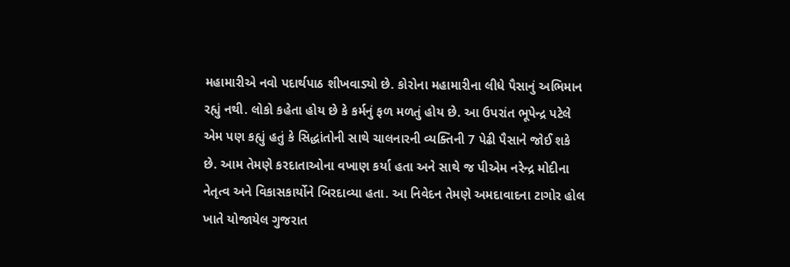મહામારીએ નવો પદાર્થપાઠ શીખવાડ્યો છે. કોરોના મહામારીના લીધે પૈસાનું અભિમાન રહ્યું નથી. લોકો કહેતા હોય છે કે કર્મનું ફળ મળતું હોય છે. આ ઉપરાંત ભૂપેન્દ્ર પટેલે એમ પણ કહ્યું હતું કે સિદ્ધાંતોની સાથે ચાલનારની વ્યક્તિની 7 પેઢી પૈસાને જોઈ શકે છે. આમ તેમણે કરદાતાઓના વખાણ કર્યા હતા અને સાથે જ પીએમ નરેન્દ્ર મોદીના નેતૃત્વ અને વિકાસકાર્યોને બિરદાવ્યા હતા. આ નિવેદન તેમણે અમદાવાદના ટાગોર હોલ ખાતે યોજાયેલ ગુજરાત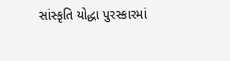સાંસ્કૃતિ યોદ્ધા પુરસ્કારમાં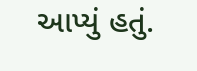આપ્યું હતું.